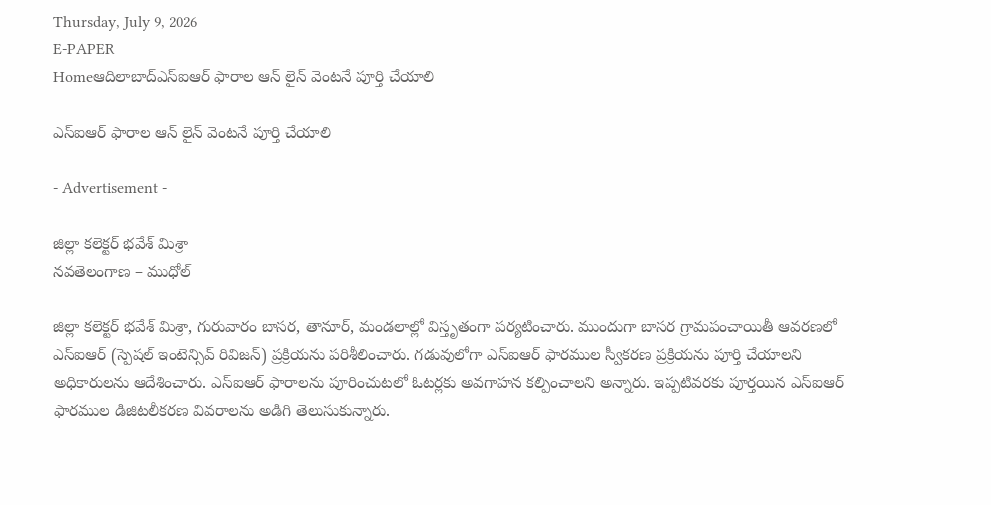Thursday, July 9, 2026
E-PAPER
Homeఆదిలాబాద్ఎస్ఐఆర్ ఫారాల ఆన్ లైన్ వెంటనే పూర్తి చేయాలి

ఎస్ఐఆర్ ఫారాల ఆన్ లైన్ వెంటనే పూర్తి చేయాలి

- Advertisement -

జిల్లా కలెక్టర్ భవేశ్ మిశ్రా
నవతెలంగాణ – ముధోల్

జిల్లా కలెక్టర్ భవేశ్ మిశ్రా, గురువారం బాసర, తానూర్, మండలాల్లో విస్తృతంగా పర్యటించారు. ముందుగా బాసర గ్రామపంచాయితీ ఆవరణలో ఎస్ఐఆర్ (స్పెషల్ ఇంటెన్సివ్ రివిజన్) ప్రక్రియను పరిశీలించారు. గడువులోగా ఎస్ఐఆర్ ఫారముల స్వీకరణ ప్రక్రియను పూర్తి చేయాలని అధికారులను ఆదేశించారు. ఎస్ఐఆర్ ఫారాలను పూరించుటలో ఓటర్లకు అవగాహన కల్పించాలని అన్నారు. ఇప్పటివరకు పూర్తయిన ఎస్ఐఆర్ ఫారముల డిజిటలీకరణ వివరాలను అడిగి తెలుసుకున్నారు.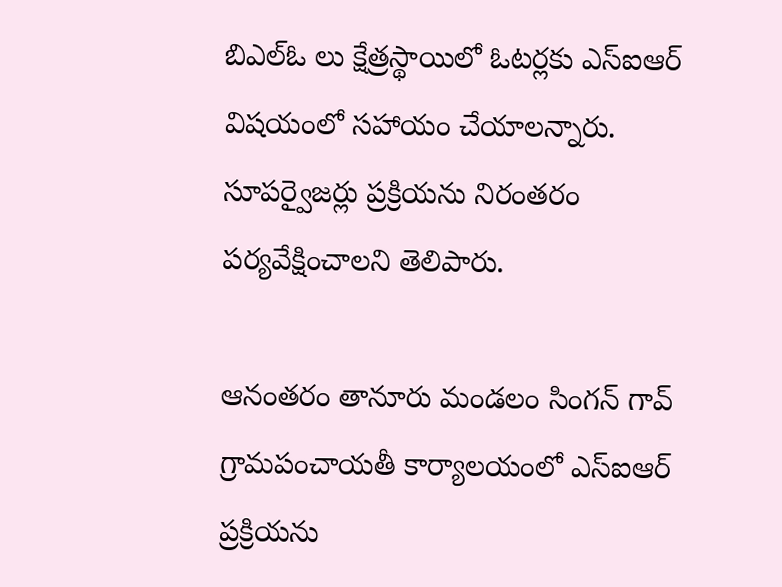బిఎల్ఓ లు క్షేత్రస్థాయిలో ఓటర్లకు ఎస్ఐఆర్ విషయంలో సహాయం చేయాలన్నారు. సూపర్వైజర్లు ప్రక్రియను నిరంతరం పర్యవేక్షించాలని తెలిపారు.

ఆనంతరం తానూరు మండలం సింగన్ గావ్ గ్రామపంచాయతీ కార్యాలయంలో ఎస్ఐఆర్ ప్రక్రియను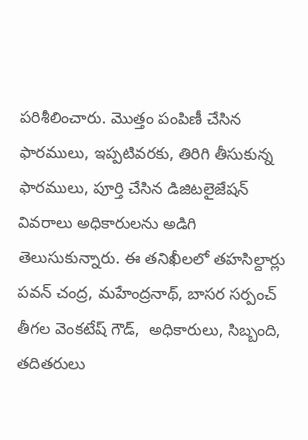పరిశీలించారు. మొత్తం పంపిణీ చేసిన ఫారములు, ఇప్పటివరకు, తిరిగి తీసుకున్న ఫారములు, పూర్తి చేసిన డిజిటలైజేషన్ వివరాలు అధికారులను అడిగి తెలుసుకున్నారు. ఈ తనిఖీలలో తహసిల్దార్లు పవన్ చంద్ర, మహేంద్రనాథ్, బాసర సర్పంచ్ తీగల వెంకటేష్ గౌడ్,  అధికారులు, సిబ్బంది, తదితరులు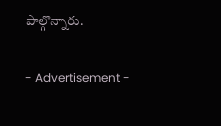పాల్గొన్నారు.

- Advertisement -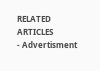RELATED ARTICLES
- Advertisment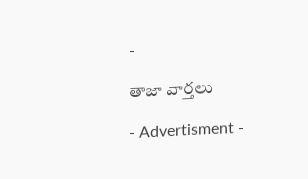-

తాజా వార్తలు

- Advertisment -